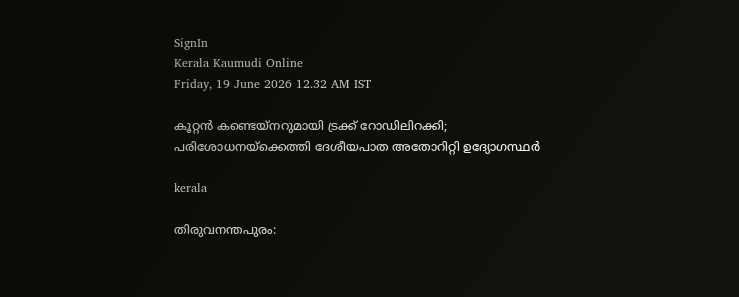SignIn
Kerala Kaumudi Online
Friday, 19 June 2026 12.32 AM IST

കൂറ്റന്‍ കണ്ടെയ്‌നറുമായി ട്രക്ക് റോഡിലിറക്കി; പരിശോധനയ്‌ക്കെത്തി ദേശീയപാത അതോറിറ്റി ഉദ്യോഗസ്ഥര്‍

kerala

തിരുവനന്തപുരം: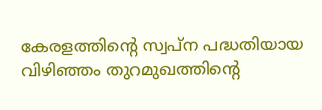കേരളത്തിന്റെ സ്വപ്‌ന പദ്ധതിയായ വിഴിഞ്ഞം തുറമുഖത്തിന്റെ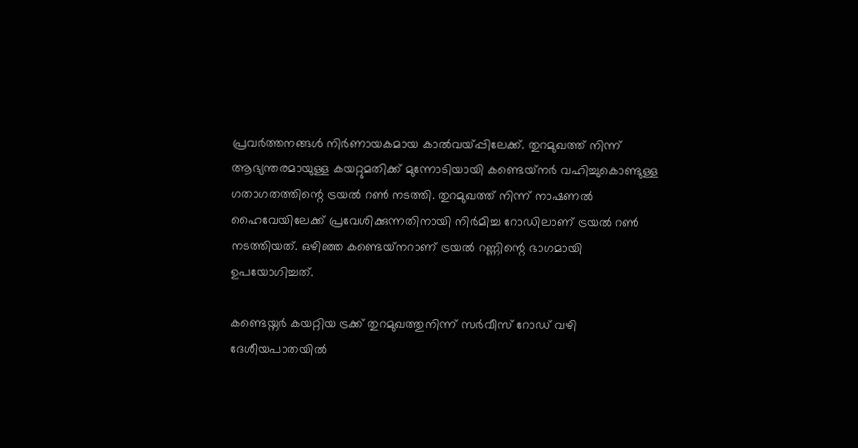പ്രവര്‍ത്തനങ്ങള്‍ നിര്‍ണായകമായ കാല്‍വയ്പ്പിലേക്ക്. തുറമുഖത്ത് നിന്ന് ആഭ്യന്തരമായുള്ള കയറ്റുമതിക്ക് മുന്നോടിയായി കണ്ടെയ്‌നര്‍ വഹിച്ചുകൊണ്ടുള്ള ഗതാഗതത്തിന്റെ ട്രയല്‍ റണ്‍ നടത്തി. തുറമുഖത്ത് നിന്ന് നാഷണല്‍ ഹൈവേയിലേക്ക് പ്രവേശിക്കുന്നതിനായി നിര്‍മിച്ച റോഡിലാണ് ട്രയല്‍ റണ്‍ നടത്തിയത്. ഒഴിഞ്ഞ കണ്ടെയ്‌നറാണ് ട്രയല്‍ റണ്ണിന്റെ ഭാഗമായി ഉപയോഗിച്ചത്.

കണ്ടെയ്നര്‍ കയറ്റിയ ട്രക്ക് തുറമുഖത്തുനിന്ന് സര്‍വീസ് റോഡ് വഴി ദേശീയപാതയില്‍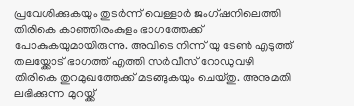പ്രവേശിക്കുകയും തുടര്‍ന്ന് വെള്ളാര്‍ ജംഗ്ഷനിലെത്തി തിരികെ കാഞ്ഞിരംകുളം ഭാഗത്തേക്ക് പോകുകയുമായിരുന്നു. അവിടെ നിന്ന് യു ടേണ്‍ എടുത്ത് തലയ്ക്കോട് ഭാഗത്ത് എത്തി സര്‍വീസ് റോഡുവഴി തിരികെ തുറമുഖത്തേക്ക് മടങ്ങുകയും ചെയ്തു. അനുമതി ലഭിക്കുന്ന മുറയ്ക്ക്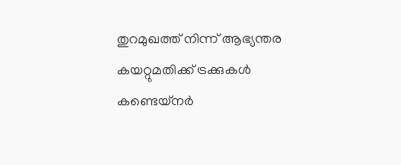തുറമുഖത്ത് നിന്ന് ആഭ്യന്തര കയറ്റുമതിക്ക് ട്രക്കുകള്‍ കണ്ടെയ്‌നര്‍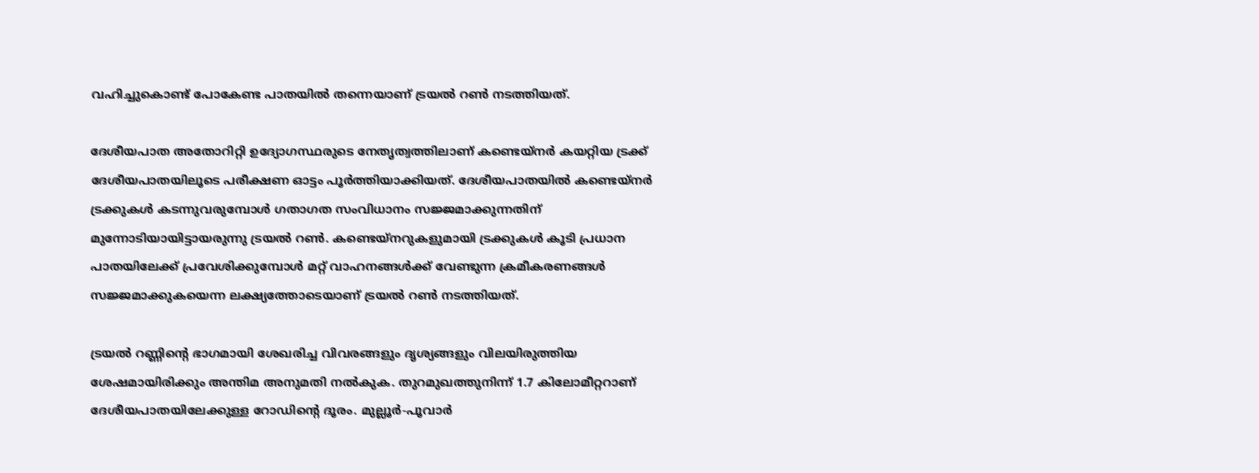വഹിച്ചുകൊണ്ട് പോകേണ്ട പാതയില്‍ തന്നെയാണ് ട്രയല്‍ റണ്‍ നടത്തിയത്.

ദേശീയപാത അതോറിറ്റി ഉദ്യോഗസ്ഥരുടെ നേതൃത്വത്തിലാണ് കണ്ടെയ്നര്‍ കയറ്റിയ ട്രക്ക് ദേശീയപാതയിലൂടെ പരീക്ഷണ ഓട്ടം പൂര്‍ത്തിയാക്കിയത്. ദേശീയപാതയില്‍ കണ്ടെയ്നര്‍ ട്രക്കുകള്‍ കടന്നുവരുമ്പോള്‍ ഗതാഗത സംവിധാനം സജ്ജമാക്കുന്നതിന് മുന്നോടിയായിട്ടായരുന്നു ട്രയല്‍ റണ്‍. കണ്ടെയ്‌നറുകളുമായി ട്രക്കുകള്‍ കൂടി പ്രധാന പാതയിലേക്ക് പ്രവേശിക്കുമ്പോള്‍ മറ്റ് വാഹനങ്ങള്‍ക്ക് വേണ്ടുന്ന ക്രമീകരണങ്ങള്‍ സജ്ജമാക്കുകയെന്ന ലക്ഷ്യത്തോടെയാണ് ട്രയല്‍ റണ്‍ നടത്തിയത്.

ട്രയല്‍ റണ്ണിന്റെ ഭാഗമായി ശേഖരിച്ച വിവരങ്ങളും ദൃശ്യങ്ങളും വിലയിരുത്തിയ ശേഷമായിരിക്കും അന്തിമ അനുമതി നല്‍കുക. തുറമുഖത്തുനിന്ന് 1.7 കിലോമീറ്ററാണ് ദേശീയപാതയിലേക്കുള്ള റോഡിന്റെ ദൂരം. മുല്ലൂര്‍-പൂവാര്‍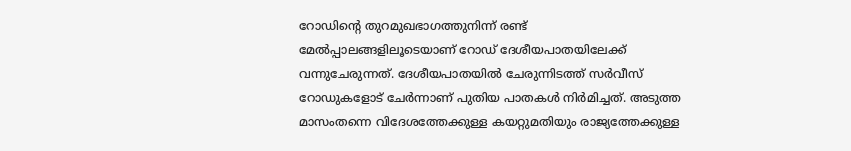റോഡിന്റെ തുറമുഖഭാഗത്തുനിന്ന് രണ്ട് മേല്‍പ്പാലങ്ങളിലൂടെയാണ് റോഡ് ദേശീയപാതയിലേക്ക് വന്നുചേരുന്നത്. ദേശീയപാതയില്‍ ചേരുന്നിടത്ത് സര്‍വീസ് റോഡുകളോട് ചേര്‍ന്നാണ് പുതിയ പാതകള്‍ നിര്‍മിച്ചത്. അടുത്ത മാസംതന്നെ വിദേശത്തേക്കുള്ള കയറ്റുമതിയും രാജ്യത്തേക്കുള്ള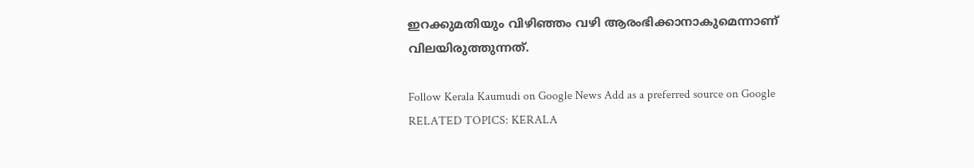ഇറക്കുമതിയും വിഴിഞ്ഞം വഴി ആരംഭിക്കാനാകുമെന്നാണ് വിലയിരുത്തുന്നത്.

Follow Kerala Kaumudi on Google News Add as a preferred source on Google
RELATED TOPICS: KERALA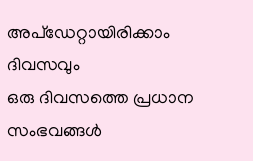അപ്ഡേറ്റായിരിക്കാം ദിവസവും
ഒരു ദിവസത്തെ പ്രധാന സംഭവങ്ങൾ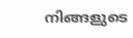നിങ്ങളുടെ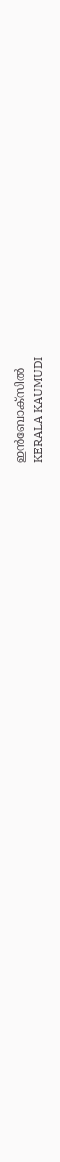ഇൻബോക്സിൽ
KERALA KAUMUDI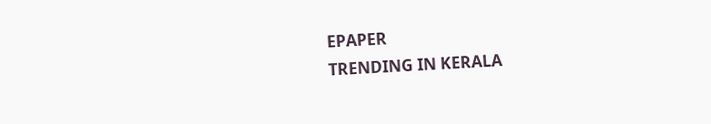EPAPER
TRENDING IN KERALA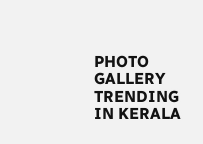PHOTO GALLERY
TRENDING IN KERALA